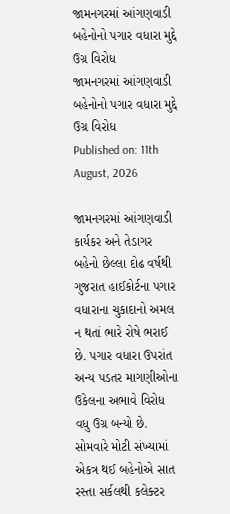જામનગરમાં આંગણવાડી બહેનોનો પગાર વધારા મુદ્દે ઉગ્ર વિરોધ
જામનગરમાં આંગણવાડી બહેનોનો પગાર વધારા મુદ્દે ઉગ્ર વિરોધ
Published on: 11th August, 2026

જામનગરમાં આંગણવાડી કાર્યકર અને તેડાગર બહેનો છેલ્લા દોઢ વર્ષથી ગુજરાત હાઈકોર્ટના પગાર વધારાના ચુકાદાનો અમલ ન થતાં ભારે રોષે ભરાઈ છે. પગાર વધારા ઉપરાંત અન્ય પડતર માગણીઓના ઉકેલના અભાવે વિરોધ વધુ ઉગ્ર બન્યો છે. સોમવારે મોટી સંખ્યામાં એકત્ર થઈ બહેનોએ સાત રસ્તા સર્કલથી કલેક્ટર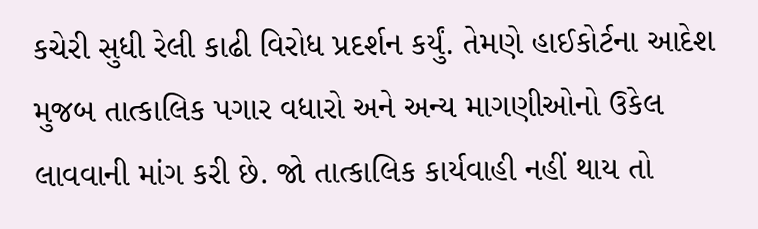કચેરી સુધી રેલી કાઢી વિરોધ પ્રદર્શન કર્યું. તેમણે હાઈકોર્ટના આદેશ મુજબ તાત્કાલિક પગાર વધારો અને અન્ય માગણીઓનો ઉકેલ લાવવાની માંગ કરી છે. જો તાત્કાલિક કાર્યવાહી નહીં થાય તો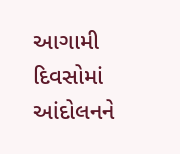આગામી દિવસોમાં આંદોલનને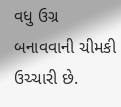વધુ ઉગ્ર બનાવવાની ચીમકી ઉચ્ચારી છે.